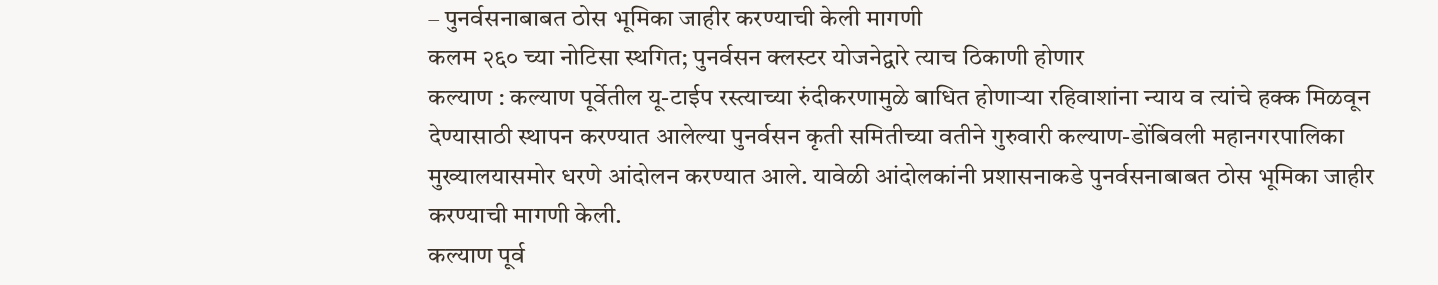– पुनर्वसनाबाबत ठोस भूमिका जाहीर करण्याची केली मागणी
कलम २६० च्या नोटिसा स्थगित; पुनर्वसन क्लस्टर योजनेद्वारे त्याच ठिकाणी होणार
कल्याण : कल्याण पूर्वेतील यू-टाईप रस्त्याच्या रुंदीकरणामुळे बाधित होणाऱ्या रहिवाशांना न्याय व त्यांचे हक्क मिळवून देण्यासाठी स्थापन करण्यात आलेल्या पुनर्वसन कृती समितीच्या वतीने गुरुवारी कल्याण-डोंबिवली महानगरपालिका मुख्यालयासमोर धरणे आंदोलन करण्यात आले. यावेळी आंदोलकांनी प्रशासनाकडे पुनर्वसनाबाबत ठोस भूमिका जाहीर करण्याची मागणी केली.
कल्याण पूर्व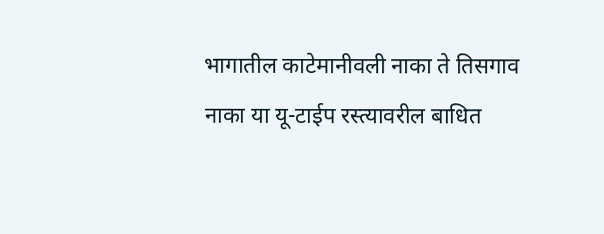भागातील काटेमानीवली नाका ते तिसगाव नाका या यू-टाईप रस्त्यावरील बाधित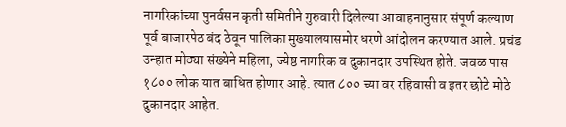नागरिकांच्या पुनर्वसन कृती समितीने गुरुवारी दिलेल्या आवाहनानुसार संपूर्ण कल्याण पूर्व बाजारपेठ बंद ठेवून पालिका मुख्यालयासमोर धरणे आंदोलन करण्यात आले. प्रचंड उन्हात मोठ्या संख्येने महिला, ज्येष्ठ नागरिक व दुकानदार उपस्थित होते. जवळ पास १८०० लोक यात बाधित होणार आहे. त्यात ८०० च्या वर रहिवासी व इतर छोटे मोठे दुकानदार आहेत.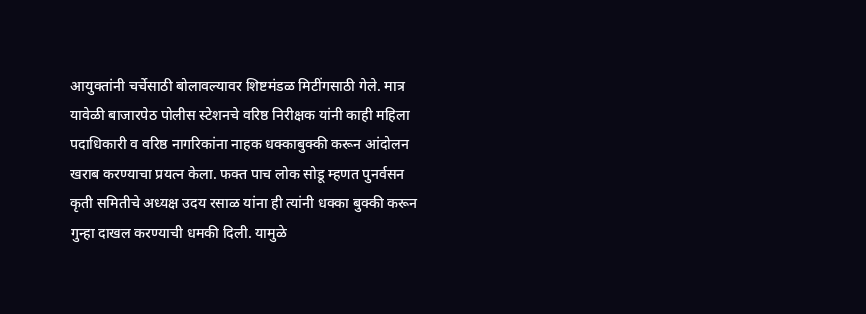आयुक्तांनी चर्चेसाठी बोलावल्यावर शिष्टमंडळ मिटींगसाठी गेले. मात्र यावेळी बाजारपेठ पोलीस स्टेशनचे वरिष्ठ निरीक्षक यांनी काही महिला पदाधिकारी व वरिष्ठ नागरिकांना नाहक धक्काबुक्की करून आंदोलन खराब करण्याचा प्रयत्न केला. फक्त पाच लोक सोडू म्हणत पुनर्वसन कृती समितीचे अध्यक्ष उदय रसाळ यांना ही त्यांनी धक्का बुक्की करून गुन्हा दाखल करण्याची धमकी दिली. यामुळे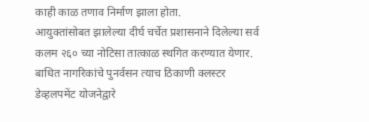काही काळ तणाव निर्माण झाला होता.
आयुक्तांसोबत झालेल्या दीर्घ चर्चेत प्रशासनाने दिलेल्या सर्व कलम २६० च्या नोटिसा तात्काळ स्थगित करण्यात येणार. बाधित नागरिकांचे पुनर्वसन त्याच ठिकाणी क्लस्टर डेव्हलपमेंट योजनेद्वारे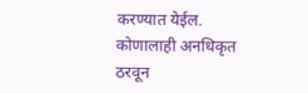करण्यात येईल. कोणालाही अनधिकृत ठरवून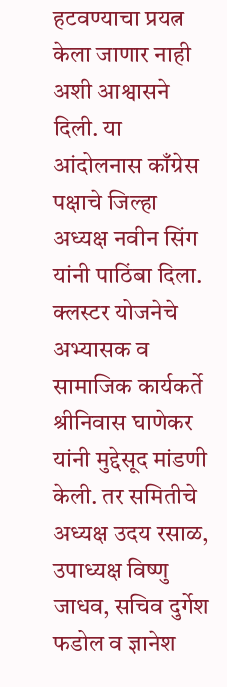हटवण्याचा प्रयत्न केला जाणार नाही अशी आश्वासने दिली. या आंदोलनास काँग्रेस पक्षाचे जिल्हा अध्यक्ष नवीन सिंग यांनी पाठिंबा दिला. क्लस्टर योजनेचे अभ्यासक व सामाजिक कार्यकर्ते श्रीनिवास घाणेकर यांनी मुद्देसूद मांडणी केली. तर समितीचे अध्यक्ष उदय रसाळ, उपाध्यक्ष विष्णु जाधव, सचिव दुर्गेश फडोल व ज्ञानेश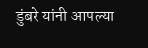डुंबरे यांनी आपल्या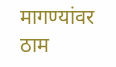मागण्यांवर ठाम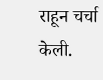राहून चर्चा केली.